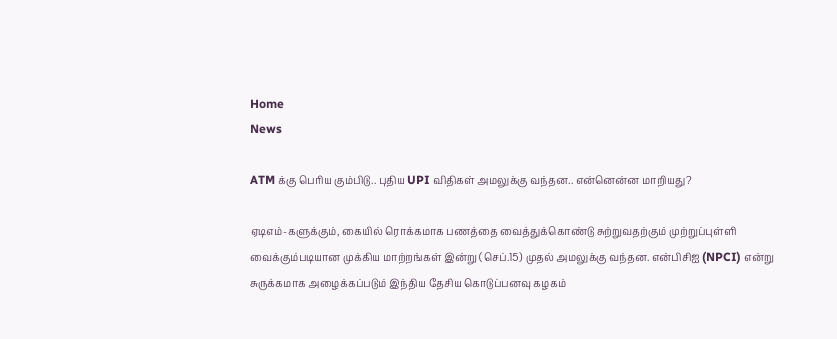Home
News

ATM க்கு பெரிய கும்பிடு.. புதிய UPI விதிகள் அமலுக்கு வந்தன.. என்னென்ன மாறியது?

ஏடிஎம்-களுக்கும், கையில் ரொக்கமாக பணத்தை வைத்துக்கொண்டு சுற்றுவதற்கும் முற்றுப்புள்ளி வைக்கும்படியான முக்கிய மாற்றங்கள் இன்று (செப்.15) முதல் அமலுக்கு வந்தன. என்பிசிஐ (NPCI) என்று சுருக்கமாக அழைக்கப்படும் இந்திய தேசிய கொடுப்பனவு கழகம்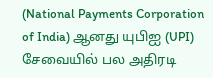(National Payments Corporation of India) ஆனது யுபிஐ (UPI) சேவையில் பல அதிரடி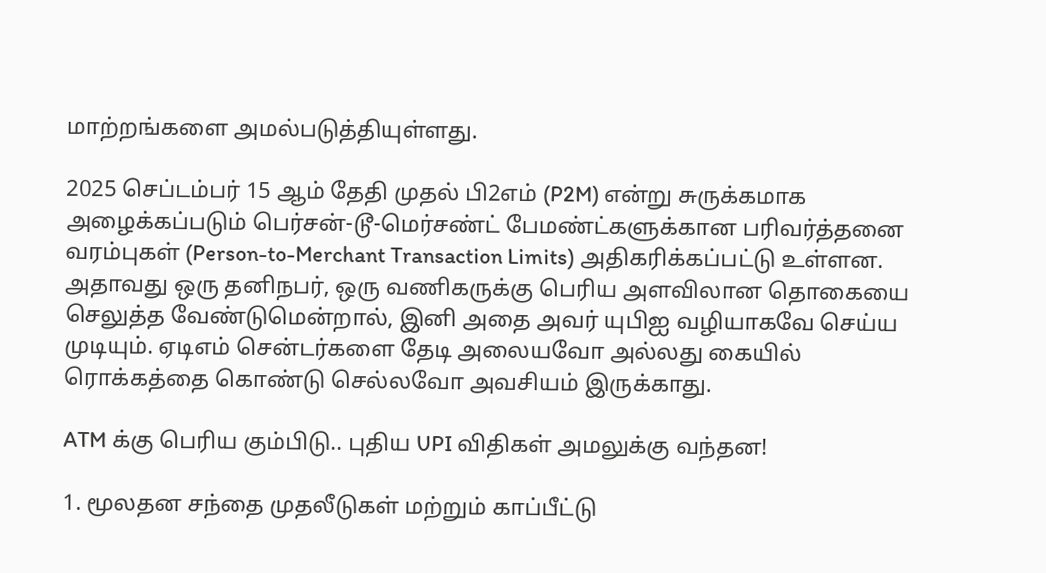மாற்றங்களை அமல்படுத்தியுள்ளது.

2025 செப்டம்பர் 15 ஆம் தேதி முதல் பி2எம் (P2M) என்று சுருக்கமாக அழைக்கப்படும் பெர்சன்-டூ-மெர்சண்ட் பேமண்ட்களுக்கான பரிவர்த்தனை வரம்புகள் (Person-to-Merchant Transaction Limits) அதிகரிக்கப்பட்டு உள்ளன. அதாவது ஒரு தனிநபர், ஒரு வணிகருக்கு பெரிய அளவிலான தொகையை செலுத்த வேண்டுமென்றால், இனி அதை அவர் யுபிஐ வழியாகவே செய்ய முடியும். ஏடிஎம் சென்டர்களை தேடி அலையவோ அல்லது கையில் ரொக்கத்தை கொண்டு செல்லவோ அவசியம் இருக்காது.

ATM க்கு பெரிய கும்பிடு.. புதிய UPI விதிகள் அமலுக்கு வந்தன!

1. மூலதன சந்தை முதலீடுகள் மற்றும் காப்பீட்டு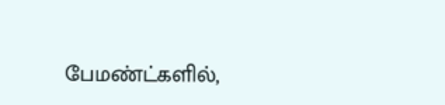பேமண்ட்களில்,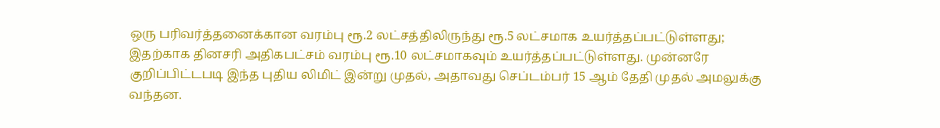ஒரு பரிவர்த்தனைக்கான வரம்பு ரூ.2 லட்சத்திலிருந்து ரூ.5 லட்சமாக உயர்த்தப்பட்டுள்ளது; இதற்காக தினசரி அதிகபட்சம் வரம்பு ரூ.10 லட்சமாகவும் உயர்த்தப்பட்டுள்ளது. முன்னரே குறிப்பிட்டபடி இந்த புதிய லிமிட் இன்று முதல், அதாவது செப்டம்பர் 15 ஆம் தேதி முதல் அமலுக்கு வந்தன.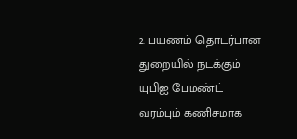2. பயணம் தொடர்பான துறையில் நடக்கும் யுபிஐ பேமண்ட் வரம்பும் கணிசமாக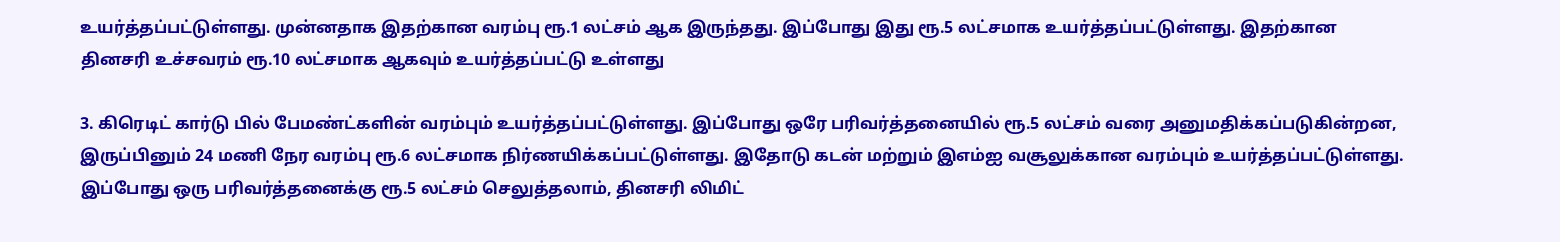உயர்த்தப்பட்டுள்ளது. முன்னதாக இதற்கான வரம்பு ரூ.1 லட்சம் ஆக இருந்தது. இப்போது இது ரூ.5 லட்சமாக உயர்த்தப்பட்டுள்ளது. இதற்கான தினசரி உச்சவரம் ரூ.10 லட்சமாக ஆகவும் உயர்த்தப்பட்டு உள்ளது

3. கிரெடிட் கார்டு பில் பேமண்ட்களின் வரம்பும் உயர்த்தப்பட்டுள்ளது. இப்போது ஒரே பரிவர்த்தனையில் ரூ.5 லட்சம் வரை அனுமதிக்கப்படுகின்றன, இருப்பினும் 24 மணி நேர வரம்பு ரூ.6 லட்சமாக நிர்ணயிக்கப்பட்டுள்ளது. இதோடு கடன் மற்றும் இஎம்ஐ வசூலுக்கான வரம்பும் உயர்த்தப்பட்டுள்ளது. இப்போது ஒரு பரிவர்த்தனைக்கு ரூ.5 லட்சம் செலுத்தலாம், தினசரி லிமிட்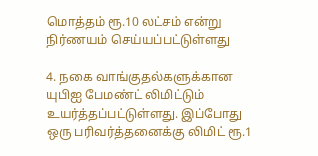மொத்தம் ரூ.10 லட்சம் என்று நிர்ணயம் செய்யப்பட்டுள்ளது

4. நகை வாங்குதல்களுக்கான யுபிஐ பேமண்ட் லிமிட்டும் உயர்த்தப்பட்டுள்ளது. இப்போது ஒரு பரிவர்த்தனைக்கு லிமிட் ரூ.1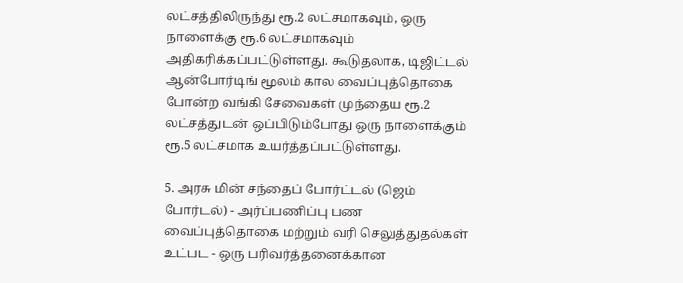லட்சத்திலிருந்து ரூ.2 லட்சமாகவும், ஒரு நாளைக்கு ரூ.6 லட்சமாகவும் அதிகரிக்கப்பட்டுள்ளது. கூடுதலாக, டிஜிட்டல் ஆன்போர்டிங் மூலம் கால வைப்புத்தொகை போன்ற வங்கி சேவைகள் முந்தைய ரூ.2 லட்சத்துடன் ஒப்பிடும்போது ஒரு நாளைக்கும் ரூ.5 லட்சமாக உயர்த்தப்பட்டுள்ளது.

5. அரசு மின் சந்தைப் போர்ட்டல் (ஜெம் போர்டல்) - அர்ப்பணிப்பு பண வைப்புத்தொகை மற்றும் வரி செலுத்துதல்கள் உட்பட - ஒரு பரிவர்த்தனைக்கான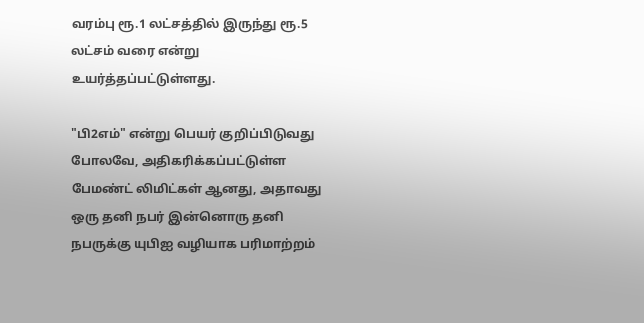வரம்பு ரூ.1 லட்சத்தில் இருந்து ரூ.5 லட்சம் வரை என்று உயர்த்தப்பட்டுள்ளது.

"பி2எம்" என்று பெயர் குறிப்பிடுவது போலவே, அதிகரிக்கப்பட்டுள்ள பேமண்ட் லிமிட்கள் ஆனது, அதாவது ஒரு தனி நபர் இன்னொரு தனி நபருக்கு யுபிஐ வழியாக பரிமாற்றம்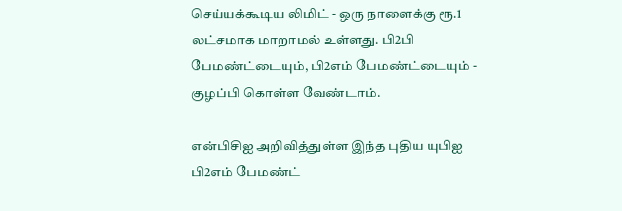செய்யக்கூடிய லிமிட் - ஒரு நாளைக்கு ரூ.1 லட்சமாக மாறாமல் உள்ளது. பி2பி பேமண்ட்டையும், பி2எம் பேமண்ட்டையும் - குழப்பி கொள்ள வேண்டாம்.

என்பிசிஐ அறிவித்துள்ள இந்த புதிய யுபிஐ பி2எம் பேமண்ட்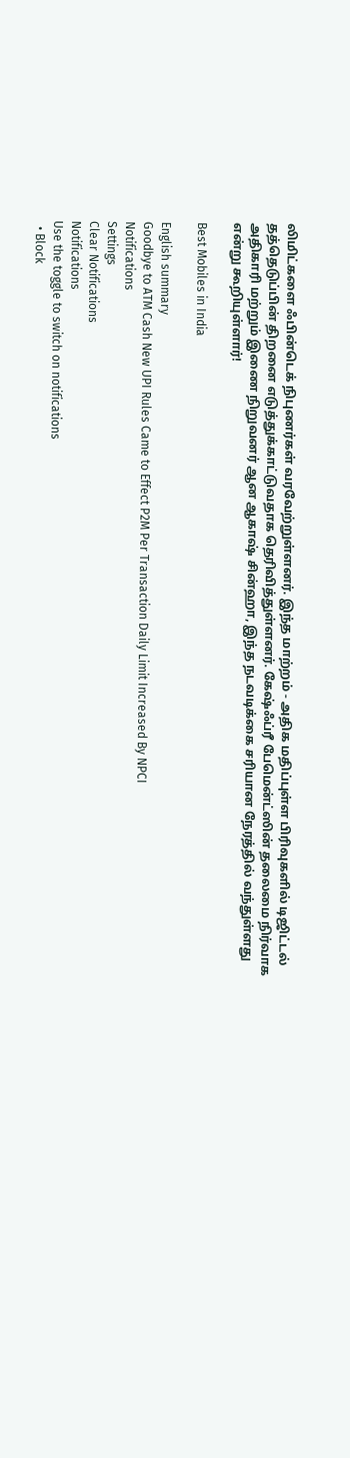லிமிட்களை ஃபின்டெக் நிபுணர்கள் வரவேற்றுள்ளனர். இந்த மாற்றம் - அதிக மதிப்புள்ள பிரிவுகளில் டிஜிட்டல் தத்தெடுப்பின் திறனை எடுத்துக்காட்டுவதாக தெரிவித்துள்ளனர். கேஷ்ஃப்ரீ பேமென்ட்ஸின் தலைமை நிர்வாக அதிகாரி மற்றும் இணை நிறுவனர் ஆன ஆகாஷ் சின்ஹா, இந்த நடவடிக்கை சரியான நேரத்தில் வந்துள்ளது என்று கூறியுள்ளார்!

Best Mobiles in India

English summary
Goodbye to ATM Cash New UPI Rules Came to Effect P2M Per Transaction Daily Limit Increased By NPCI
Notifications
Settings
Clear Notifications
Notifications
Use the toggle to switch on notifications
  • Block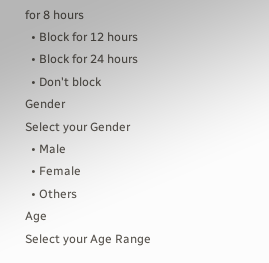for 8 hours
  • Block for 12 hours
  • Block for 24 hours
  • Don't block
Gender
Select your Gender
  • Male
  • Female
  • Others
Age
Select your Age Range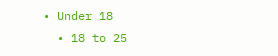• Under 18
  • 18 to 25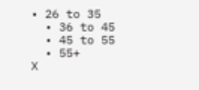• 26 to 35
  • 36 to 45
  • 45 to 55
  • 55+
X